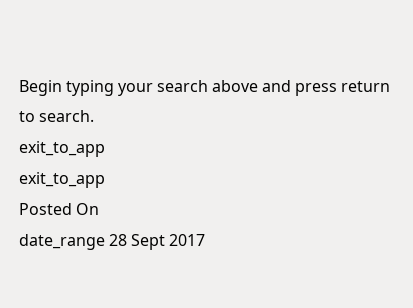Begin typing your search above and press return to search.
exit_to_app
exit_to_app
Posted On
date_range 28 Sept 2017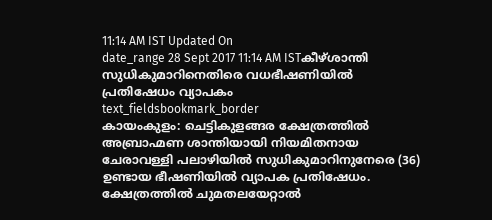11:14 AM IST Updated On
date_range 28 Sept 2017 11:14 AM ISTകീഴ്ശാന്തി സുധികുമാറിനെതിരെ വധഭീഷണിയിൽ പ്രതിഷേധം വ്യാപകം
text_fieldsbookmark_border
കായംകുളം: ചെട്ടികുളങ്ങര ക്ഷേത്രത്തിൽ അബ്രാഹ്മണ ശാന്തിയായി നിയമിതനായ ചേരാവള്ളി പലാഴിയിൽ സുധികുമാറിനുനേരെ (36) ഉണ്ടായ ഭീഷണിയിൽ വ്യാപക പ്രതിഷേധം. ക്ഷേത്രത്തിൽ ചുമതലയേറ്റാൽ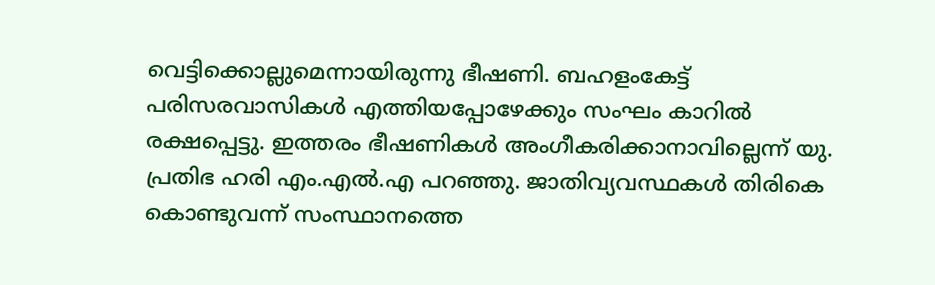വെട്ടിക്കൊല്ലുമെന്നായിരുന്നു ഭീഷണി. ബഹളംകേട്ട് പരിസരവാസികൾ എത്തിയപ്പോഴേക്കും സംഘം കാറിൽ രക്ഷപ്പെട്ടു. ഇത്തരം ഭീഷണികൾ അംഗീകരിക്കാനാവില്ലെന്ന് യു. പ്രതിഭ ഹരി എം.എൽ.എ പറഞ്ഞു. ജാതിവ്യവസ്ഥകൾ തിരികെ കൊണ്ടുവന്ന് സംസ്ഥാനത്തെ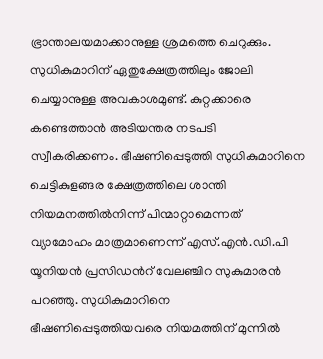ഭ്രാന്താലയമാക്കാനുള്ള ശ്രമത്തെ ചെറുക്കും. സുധികുമാറിന് ഏതുക്ഷേത്രത്തിലും ജോലി ചെയ്യാനുള്ള അവകാശമുണ്ട്. കുറ്റക്കാരെ കണ്ടെത്താൻ അടിയന്തര നടപടി സ്വീകരിക്കണം. ഭീഷണിപ്പെടുത്തി സുധികുമാറിനെ ചെട്ടികുളങ്ങര ക്ഷേത്രത്തിലെ ശാന്തി നിയമനത്തിൽനിന്ന് പിന്മാറ്റാമെന്നത് വ്യാമോഹം മാത്രമാണെന്ന് എസ്.എൻ.ഡി.പി യൂനിയൻ പ്രസിഡൻറ് വേലഞ്ചിറ സുകുമാരൻ പറഞ്ഞു. സുധികുമാറിനെ ഭീഷണിപ്പെടുത്തിയവരെ നിയമത്തിന് മുന്നിൽ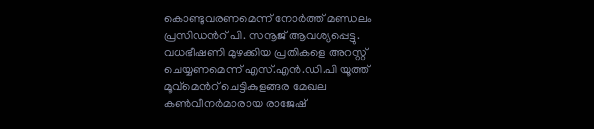കൊണ്ടുവരണമെന്ന് നോർത്ത് മണ്ഡലം പ്രസിഡൻറ് പി. സനൂജ് ആവശ്യപ്പെട്ടു. വധഭീഷണി മുഴക്കിയ പ്രതികളെ അറസ്റ്റ് ചെയ്യണമെന്ന് എസ്.എൻ.ഡി.പി യൂത്ത് മൂവ്മെൻറ് ചെട്ടികുളങ്ങര മേഖല കൺവീനർമാരായ രാജേഷ്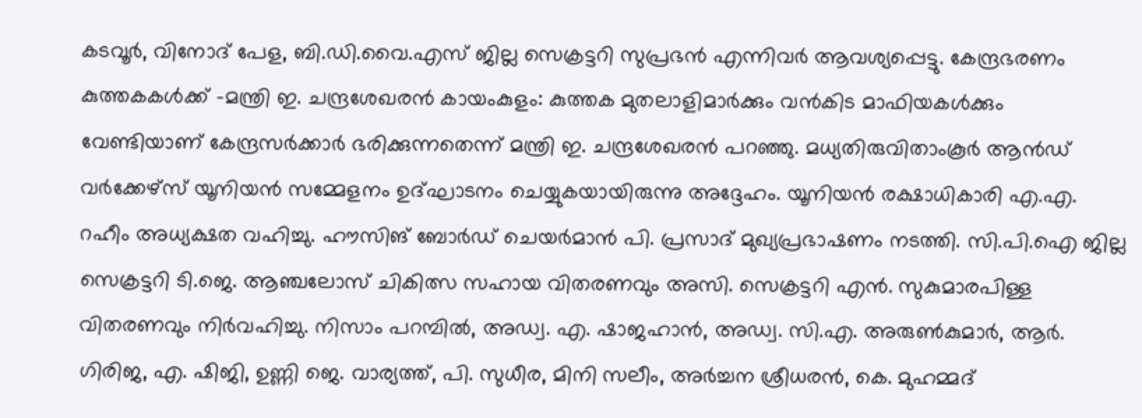കടവൂർ, വിനോദ് പേള, ബി.ഡി.വൈ.എസ് ജില്ല സെക്രട്ടറി സുപ്രഭൻ എന്നിവർ ആവശ്യപ്പെട്ടു. കേന്ദ്രഭരണം കുത്തകകൾക്ക് -മന്ത്രി ഇ. ചന്ദ്രശേഖരൻ കായംകുളം: കുത്തക മുതലാളിമാർക്കും വൻകിട മാഫിയകൾക്കും വേണ്ടിയാണ് കേന്ദ്രസർക്കാർ ഭരിക്കുന്നതെന്ന് മന്ത്രി ഇ. ചന്ദ്രശേഖരൻ പറഞ്ഞു. മധ്യതിരുവിതാംകൂർ ആൻഡ് വർക്കേഴ്സ് യൂനിയൻ സമ്മേളനം ഉദ്ഘാടനം ചെയ്യുകയായിരുന്നു അദ്ദേഹം. യൂനിയൻ രക്ഷാധികാരി എ.എ. റഹീം അധ്യക്ഷത വഹിച്ചു. ഹൗസിങ് ബോർഡ് ചെയർമാൻ പി. പ്രസാദ് മുഖ്യപ്രഭാഷണം നടത്തി. സി.പി.ഐ ജില്ല സെക്രട്ടറി ടി.ജെ. ആഞ്ചലോസ് ചികിത്സ സഹായ വിതരണവും അസി. സെക്രട്ടറി എൻ. സുകുമാരപിള്ള വിതരണവും നിർവഹിച്ചു. നിസാം പറമ്പിൽ, അഡ്വ. എ. ഷാജഹാൻ, അഡ്വ. സി.എ. അരുൺകുമാർ, ആർ. ഗിരിജ, എ. ഷിജി, ഉണ്ണി ജെ. വാര്യത്ത്, പി. സുധീര, മിനി സലീം, അർച്ചന ശ്രീധരൻ, കെ. മുഹമ്മദ്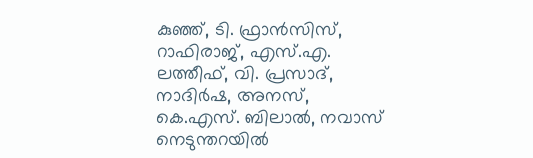കുഞ്ഞ്, ടി. ഫ്രാൻസിസ്, റാഫിരാജ്, എസ്.എ. ലത്തീഫ്, വി. പ്രസാദ്, നാദിർഷ, അനസ്, കെ.എസ്. ബിലാൽ, നവാസ് നെടുന്തറയിൽ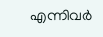എന്നിവർ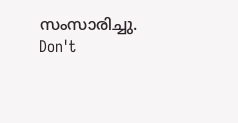സംസാരിച്ചു.
Don't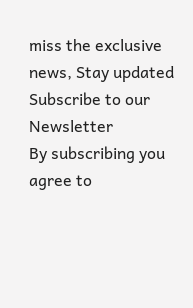miss the exclusive news, Stay updated
Subscribe to our Newsletter
By subscribing you agree to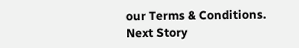our Terms & Conditions.
Next Story